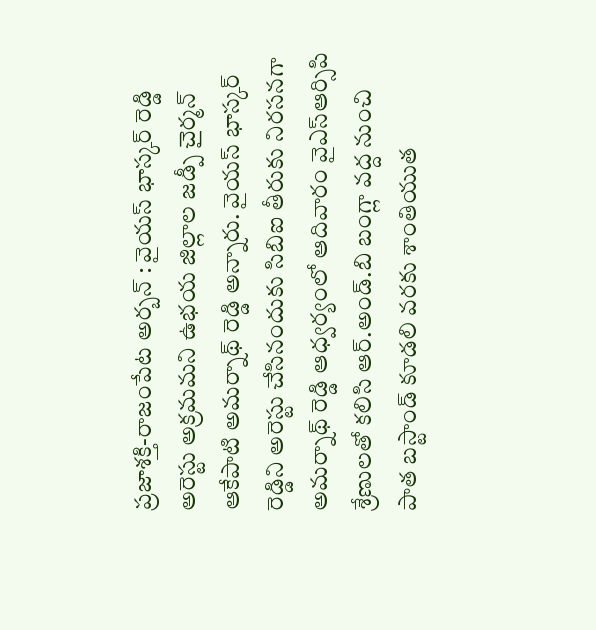ప్రజాశక్తి-రాజంపేట అర్బన్ : వైయస్ భాస్కర్ రెడ్డి అరెస్టు అక్రమమని ఉభయ జిల్లాల జడ్పీ చైర్మన్ ఆకేపాటి అమర్నాథ్ రెడ్డి అన్నారు. వైయస్ భాస్కర్ రెడ్డిని అరెస్టు చేసినందుకు సిబిఐ తీరుకు నిరసనగా అమర్నాథ్ రెడ్డి ఆధ్వర్యంలో ఆదివారం వైఎస్ఆర్సిపి శ్రేణులతో కలిసి ఆర్.అండ్.బి బంగ్లా వద్ద నుంచి పాత బస్టాండ్ కూడలి వరకు శాంతియుత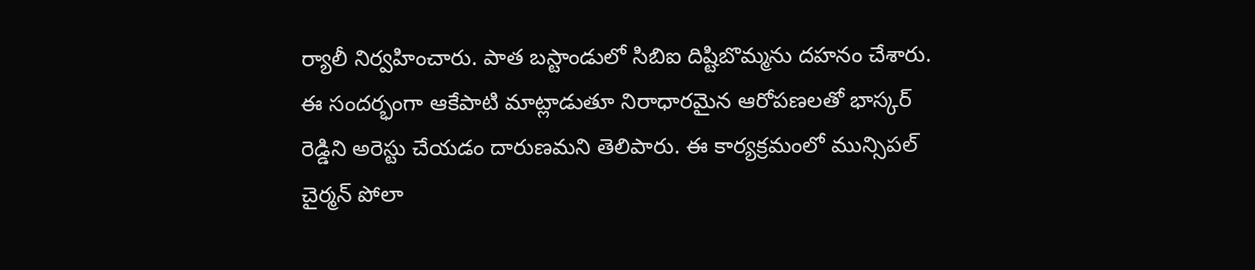ర్యాలీ నిర్వహించారు. పాత బస్టాండులో సిబిఐ దిష్టిబొమ్మను దహనం చేశారు. ఈ సందర్భంగా ఆకేపాటి మాట్లాడుతూ నిరాధారమైన ఆరోపణలతో భాస్కర్ రెడ్డిని అరెస్టు చేయడం దారుణమని తెలిపారు. ఈ కార్యక్రమంలో మున్సిపల్ చైర్మన్ పోలా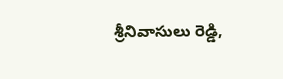శ్రీనివాసులు రెడ్డి,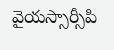వైయస్సార్సీపి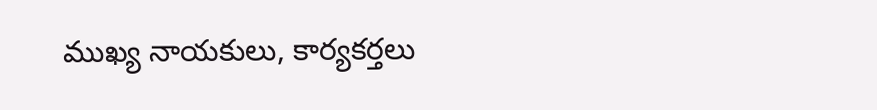ముఖ్య నాయకులు, కార్యకర్తలు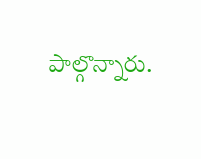పాల్గొన్నారు.